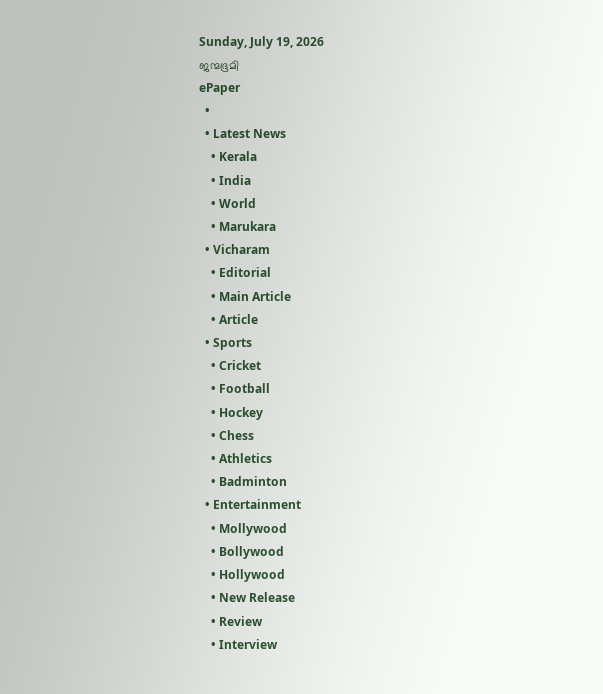Sunday, July 19, 2026
ജന്മഭൂമി
ePaper
  •
  • Latest News
    • Kerala
    • India
    • World
    • Marukara
  • Vicharam
    • Editorial
    • Main Article
    • Article
  • Sports
    • Cricket
    • Football
    • Hockey
    • Chess
    • Athletics
    • Badminton
  • Entertainment
    • Mollywood
    • Bollywood
    • Hollywood
    • New Release
    • Review
    • Interview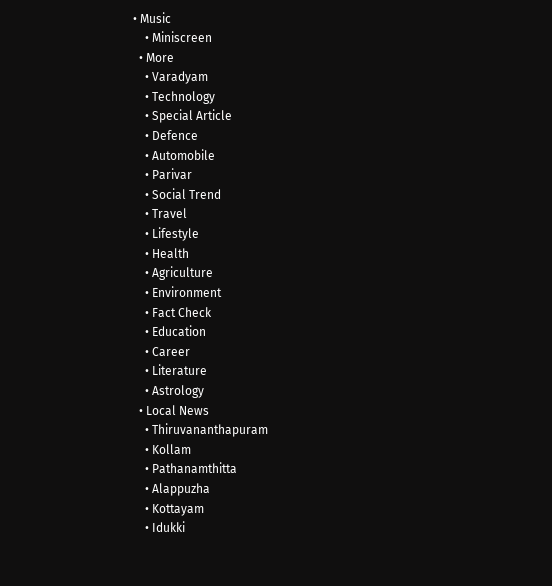• Music
    • Miniscreen
  • More
    • Varadyam
    • Technology
    • Special Article
    • Defence
    • Automobile
    • Parivar
    • Social Trend
    • Travel
    • Lifestyle
    • Health
    • Agriculture
    • Environment
    • Fact Check
    • Education
    • Career
    • Literature
    • Astrology
  • Local News
    • Thiruvananthapuram
    • Kollam
    • Pathanamthitta
    • Alappuzha
    • Kottayam
    • Idukki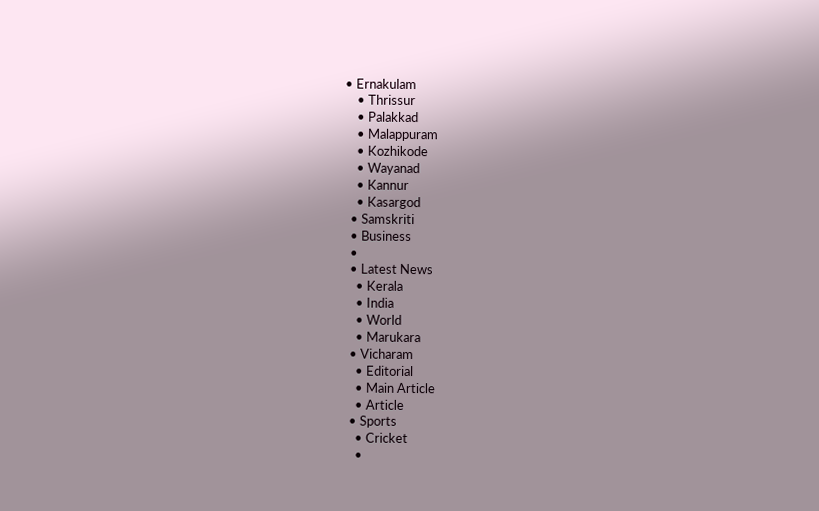• Ernakulam
    • Thrissur
    • Palakkad
    • Malappuram
    • Kozhikode
    • Wayanad
    • Kannur
    • Kasargod
  • Samskriti
  • Business
  •
  • Latest News
    • Kerala
    • India
    • World
    • Marukara
  • Vicharam
    • Editorial
    • Main Article
    • Article
  • Sports
    • Cricket
    •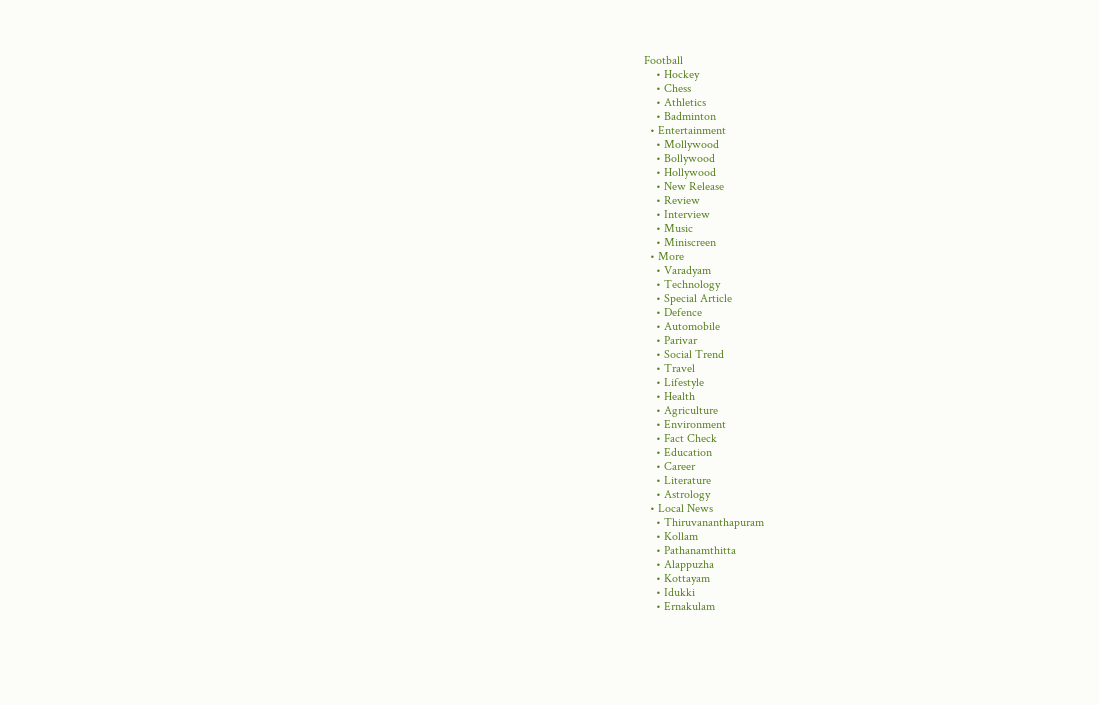Football
    • Hockey
    • Chess
    • Athletics
    • Badminton
  • Entertainment
    • Mollywood
    • Bollywood
    • Hollywood
    • New Release
    • Review
    • Interview
    • Music
    • Miniscreen
  • More
    • Varadyam
    • Technology
    • Special Article
    • Defence
    • Automobile
    • Parivar
    • Social Trend
    • Travel
    • Lifestyle
    • Health
    • Agriculture
    • Environment
    • Fact Check
    • Education
    • Career
    • Literature
    • Astrology
  • Local News
    • Thiruvananthapuram
    • Kollam
    • Pathanamthitta
    • Alappuzha
    • Kottayam
    • Idukki
    • Ernakulam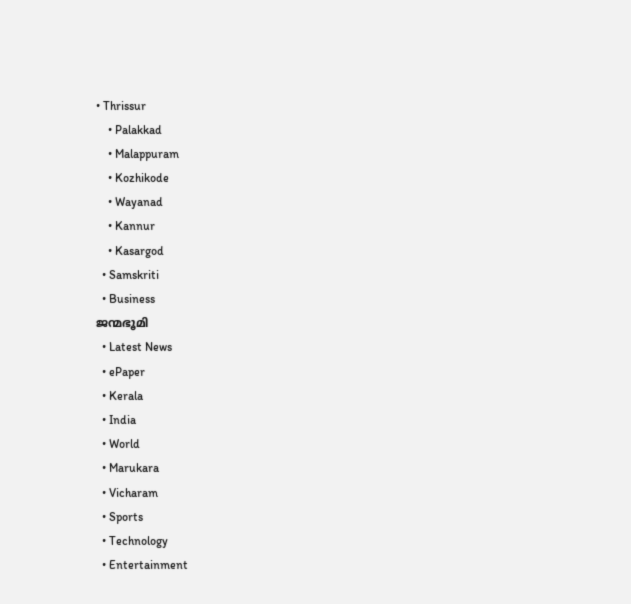• Thrissur
    • Palakkad
    • Malappuram
    • Kozhikode
    • Wayanad
    • Kannur
    • Kasargod
  • Samskriti
  • Business
ജന്മഭൂമി
  • Latest News
  • ePaper
  • Kerala
  • India
  • World
  • Marukara
  • Vicharam
  • Sports
  • Technology
  • Entertainment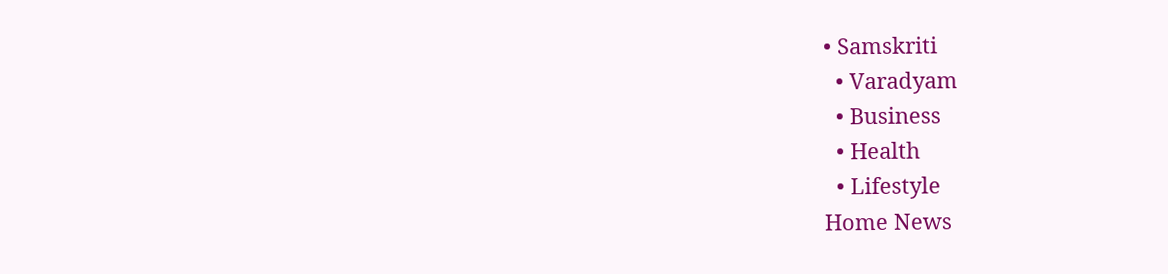• Samskriti
  • Varadyam
  • Business
  • Health
  • Lifestyle
Home News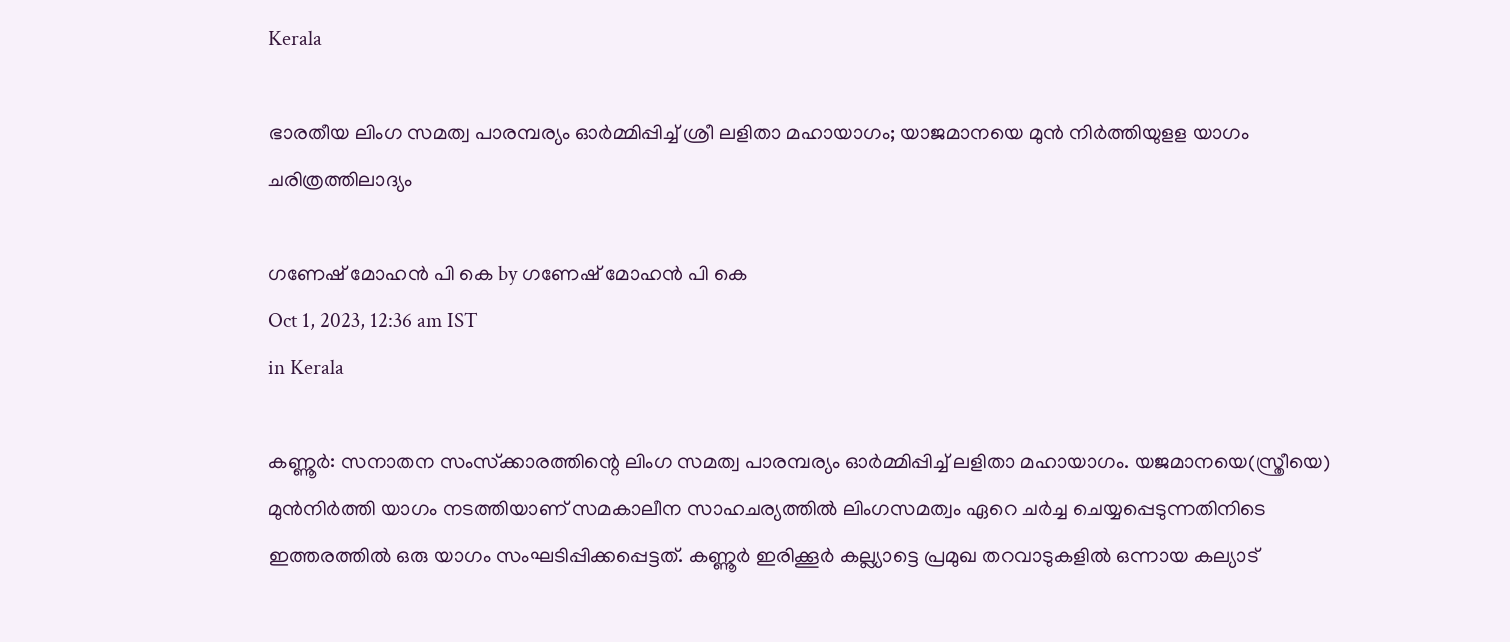Kerala

ഭാരതീയ ലിംഗ സമത്വ പാരമ്പര്യം ഓര്‍മ്മിപ്പിച്ച് ശ്രീ ലളിതാ മഹായാഗം; യാജമാനയെ മുൻ നിര്‍ത്തിയുളള യാഗം ചരിത്രത്തിലാദ്യം

ഗണേഷ് മോഹന്‍ പി കെ by ഗണേഷ് മോഹന്‍ പി കെ
Oct 1, 2023, 12:36 am IST
in Kerala

കണ്ണൂര്‍: സനാതന സംസ്‌ക്കാരത്തിന്റെ ലിംഗ സമത്വ പാരമ്പര്യം ഓര്‍മ്മിപ്പിച്ച് ലളിതാ മഹായാഗം. യജമാനയെ(സ്ത്രീയെ) മുന്‍നിര്‍ത്തി യാഗം നടത്തിയാണ് സമകാലീന സാഹചര്യത്തില്‍ ലിംഗസമത്വം ഏറെ ചര്‍ച്ച ചെയ്യപ്പെടുന്നതിനിടെ ഇത്തരത്തില്‍ ഒരു യാഗം സംഘടിപ്പിക്കപ്പെട്ടത്. കണ്ണൂര്‍ ഇരിക്കൂര്‍ കല്ല്യാട്ടെ പ്രമുഖ തറവാടുകളില്‍ ഒന്നായ കല്യാട്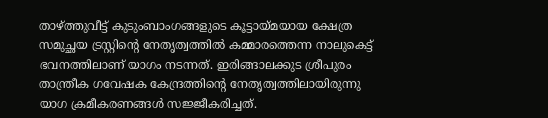താഴ്‌ത്തുവീട്ട് കുടുംബാംഗങ്ങളുടെ കൂട്ടായ്‌മയായ ക്ഷേത്ര സമുച്ഛയ ട്രസ്റ്റിന്റെ നേതൃത്വത്തില്‍ കമ്മാരത്തെന്ന നാലുകെട്ട് ഭവനത്തിലാണ് യാഗം നടന്നത്. ഇരിങ്ങാലക്കുട ശ്രീപുരം താന്ത്രീക ഗവേഷക കേന്ദ്രത്തിന്റെ നേതൃത്വത്തിലായിരുന്നു യാഗ ക്രമീകരണങ്ങള്‍ സജ്ജീകരിച്ചത്.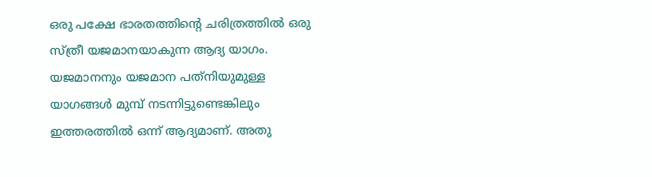ഒരു പക്ഷേ ഭാരതത്തിന്റെ ചരിത്രത്തില്‍ ഒരു സ്ത്രീ യജമാനയാകുന്ന ആദ്യ യാഗം. യജമാനനും യജമാന പത്‌നിയുമുള്ള യാഗങ്ങള്‍ മുമ്പ് നടന്നിട്ടുണ്ടെങ്കിലും ഇത്തരത്തില്‍ ഒന്ന് ആദ്യമാണ്. അതു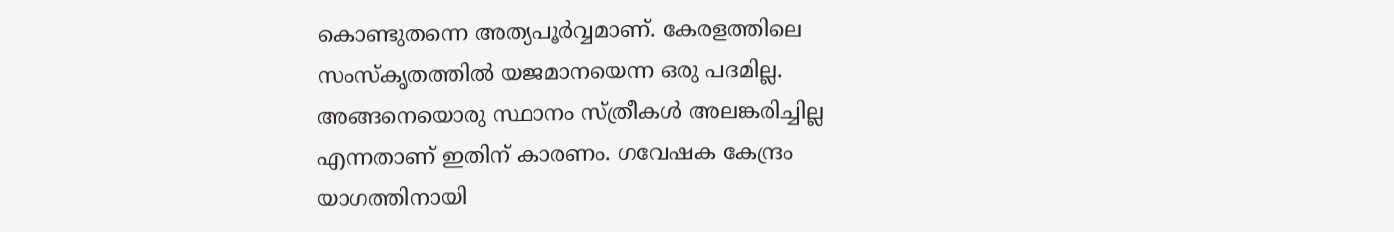കൊണ്ടുതന്നെ അത്യപൂര്‍വ്വമാണ്. കേരളത്തിലെ സംസ്‌കൃതത്തില്‍ യജമാനയെന്ന ഒരു പദമില്ല. അങ്ങനെയൊരു സ്ഥാനം സ്ത്രീകള്‍ അലങ്കരിച്ചില്ല എന്നതാണ് ഇതിന് കാരണം. ഗവേഷക കേന്ദ്രം യാഗത്തിനായി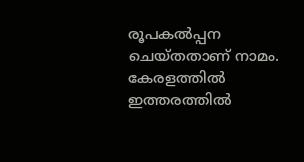രൂപകല്‍പ്പന ചെയ്തതാണ് നാമം. കേരളത്തില്‍ ഇത്തരത്തില്‍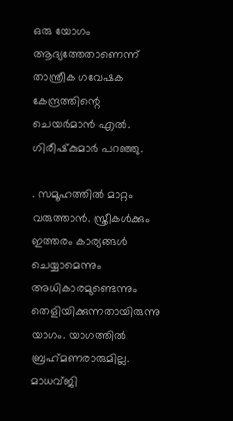ഒരു യോഗം ആദ്യത്തേതാണെന്ന് താന്ത്രീക ഗവേഷക കേന്ദ്രത്തിന്റെ ചെയര്‍മാന്‍ എല്‍. ഗിരീഷ്‌കുമാര്‍ പറഞ്ഞു.

. സമൂഹത്തില്‍ മാറ്റം വരുത്താന്‍. സ്ത്രീകള്‍ക്കും ഇത്തരം കാര്യങ്ങള്‍ ചെയ്യാമെന്നും അധികാരമുണ്ടെന്നും തെളിയിക്കുന്നതായിരുന്നു യാഗം. യാഗത്തില്‍ ബ്രഹ്‌മണരാരുമില്ല. മാധവ്ജി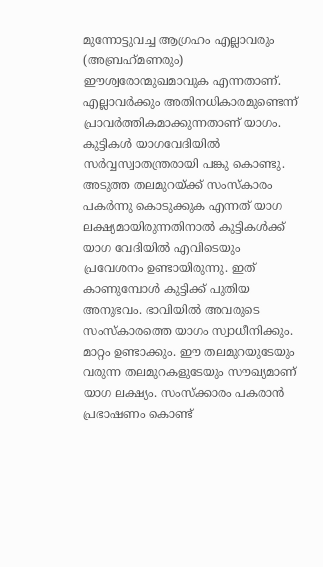മുന്നോട്ടുവച്ച ആഗ്രഹം എല്ലാവരും (അബ്രഹ്‌മണരും) ഈശ്വരോന്മുഖമാവുക എന്നതാണ്. എല്ലാവര്‍ക്കും അതിനധികാരമുണ്ടെന്ന് പ്രാവര്‍ത്തികമാക്കുന്നതാണ് യാഗം. കുട്ടികള്‍ യാഗവേദിയില്‍ സര്‍വ്വസ്വാതന്ത്രരായി പങ്കു കൊണ്ടു. അടുത്ത തലമുറയ്‌ക്ക് സംസ്‌കാരം പകര്‍ന്നു കൊടുക്കുക എന്നത് യാഗ ലക്ഷ്യമായിരുന്നതിനാല്‍ കുട്ടികള്‍ക്ക് യാഗ വേദിയില്‍ എവിടെയും പ്രവേശനം ഉണ്ടായിരുന്നു. ഇത് കാണുമ്പോള്‍ കുട്ടിക്ക് പുതിയ അനുഭവം. ഭാവിയില്‍ അവരുടെ സംസ്‌കാരത്തെ യാഗം സ്വാധീനിക്കും. മാറ്റം ഉണ്ടാക്കും. ഈ തലമുറയുടേയും വരുന്ന തലമുറകളുടേയും സൗഖ്യമാണ് യാഗ ലക്ഷ്യം. സംസ്‌ക്കാരം പകരാന്‍ പ്രഭാഷണം കൊണ്ട്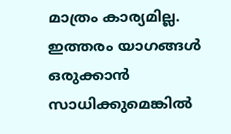മാത്രം കാര്യമില്ല. ഇത്തരം യാഗങ്ങള്‍ ഒരുക്കാന്‍ സാധിക്കുമെങ്കില്‍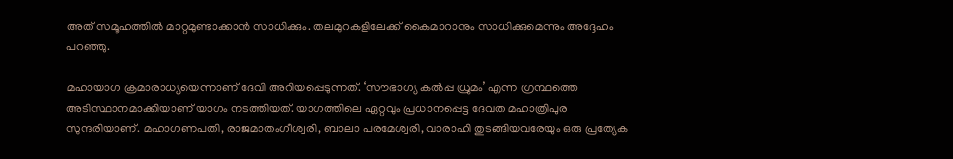അത് സമൂഹത്തില്‍ മാറ്റമുണ്ടാക്കാന്‍ സാധിക്കും. തലമുറകളിലേക്ക് കൈമാറാനും സാധിക്കുമെന്നും അദ്ദേഹം പറഞ്ഞു.

മഹായാഗ ക്രമാരാധ്യയെന്നാണ് ദേവി അറിയപ്പെടുന്നത്. ‘സൗഭാഗ്യ കല്‍പ്പ ധ്രുമം’ എന്ന ഗ്രന്ഥത്തെ അടിസ്ഥാനമാക്കിയാണ് യാഗം നടത്തിയത്. യാഗത്തിലെ ഏറ്റവും പ്രധാനപ്പെട്ട ദേവത മഹാത്രിപുര സുന്ദരിയാണ്. മഹാഗണപതി, രാജമാതംഗീശ്വരി, ബാലാ പരമേശ്വരി, വാരാഹി തുടങ്ങിയവരേയും ഒരു പ്രത്യേക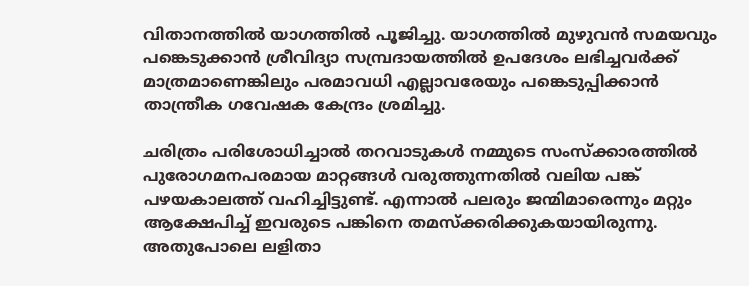വിതാനത്തില്‍ യാഗത്തില്‍ പൂജിച്ചു. യാഗത്തില്‍ മുഴുവന്‍ സമയവും പങ്കെടുക്കാന്‍ ശ്രീവിദ്യാ സമ്പ്രദായത്തില്‍ ഉപദേശം ലഭിച്ചവര്‍ക്ക് മാത്രമാണെങ്കിലും പരമാവധി എല്ലാവരേയും പങ്കെടുപ്പിക്കാന്‍ താന്ത്രീക ഗവേഷക കേന്ദ്രം ശ്രമിച്ചു.

ചരിത്രം പരിശോധിച്ചാല്‍ തറവാടുകള്‍ നമ്മുടെ സംസ്‌ക്കാരത്തില്‍ പുരോഗമനപരമായ മാറ്റങ്ങള്‍ വരുത്തുന്നതില്‍ വലിയ പങ്ക് പഴയകാലത്ത് വഹിച്ചിട്ടുണ്ട്. എന്നാല്‍ പലരും ജന്മിമാരെന്നും മറ്റും ആക്ഷേപിച്ച് ഇവരുടെ പങ്കിനെ തമസ്‌ക്കരിക്കുകയായിരുന്നു. അതുപോലെ ലളിതാ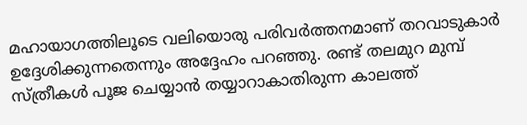മഹായാഗത്തിലൂടെ വലിയൊരു പരിവര്‍ത്തനമാണ് തറവാടുകാര്‍ ഉദ്ദേശിക്കുന്നതെന്നും അദ്ദേഹം പറഞ്ഞു. രണ്ട് തലമുറ മുമ്പ് സ്ത്രീകള്‍ പൂജ ചെയ്യാന്‍ തയ്യാറാകാതിരുന്ന കാലത്ത്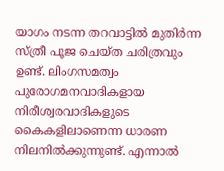യാഗം നടന്ന തറവാട്ടില്‍ മുതിര്‍ന്ന സ്ത്രീ പൂജ ചെയ്ത ചരിത്രവും ഉണ്ട്. ലിംഗസമത്വം പുരോഗമനവാദികളായ നിരീശ്വരവാദികളുടെ കൈകളിലാണെന്ന ധാരണ നിലനില്‍ക്കുന്നുണ്ട്. എന്നാല്‍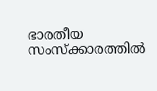ഭാരതീയ സംസ്‌ക്കാരത്തില്‍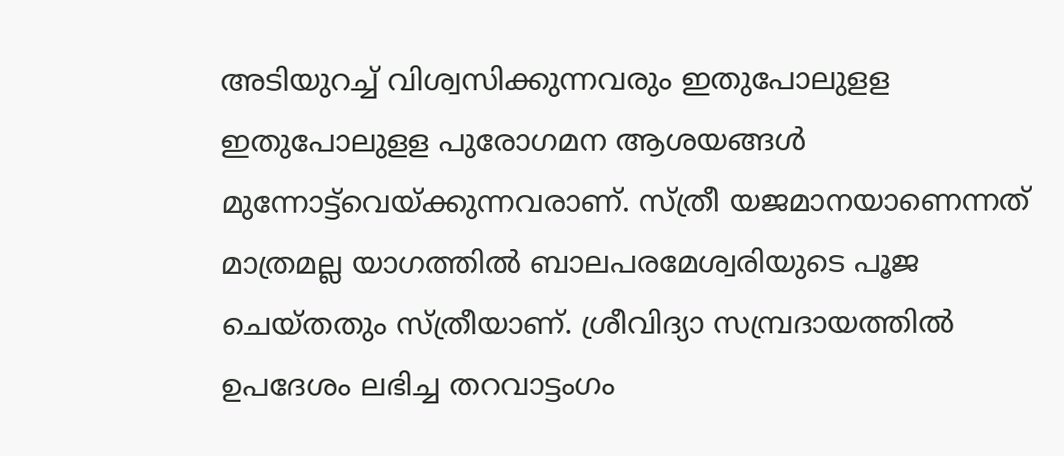അടിയുറച്ച് വിശ്വസിക്കുന്നവരും ഇതുപോലുളള ഇതുപോലുളള പുരോഗമന ആശയങ്ങള്‍ മുന്നോട്ട്‌വെയ്‌ക്കുന്നവരാണ്. സ്ത്രീ യജമാനയാണെന്നത് മാത്രമല്ല യാഗത്തില്‍ ബാലപരമേശ്വരിയുടെ പൂജ ചെയ്തതും സ്ത്രീയാണ്. ശ്രീവിദ്യാ സമ്പ്രദായത്തില്‍ ഉപദേശം ലഭിച്ച തറവാട്ടംഗം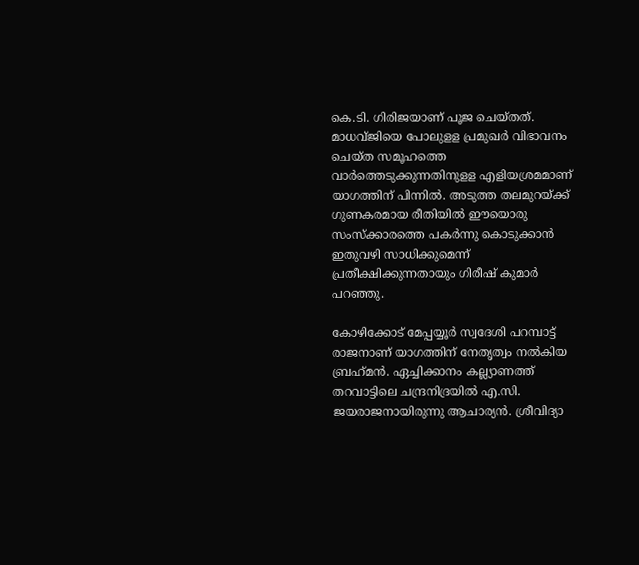കെ.ടി. ഗിരിജയാണ് പൂജ ചെയ്തത്. മാധവ്ജിയെ പോലുളള പ്രമുഖര്‍ വിഭാവനം ചെയ്ത സമൂഹത്തെ വാര്‍ത്തെടുക്കുന്നതിനുളള എളിയശ്രമമാണ് യാഗത്തിന് പിന്നില്‍. അടുത്ത തലമുറയ്‌ക്ക് ഗുണകരമായ രീതിയില്‍ ഈയൊരു സംസ്‌ക്കാരത്തെ പകര്‍ന്നു കൊടുക്കാന്‍ ഇതുവഴി സാധിക്കുമെന്ന് പ്രതീക്ഷിക്കുന്നതായും ഗിരീഷ് കുമാര്‍ പറഞ്ഞു.

കോഴിക്കോട് മേപ്പയ്യൂര്‍ സ്വദേശി പറമ്പാട്ട് രാജനാണ് യാഗത്തിന് നേതൃത്വം നല്‍കിയ ബ്രഹ്‌മന്‍. ഏച്ചിക്കാനം കല്ല്യാണത്ത് തറവാട്ടിലെ ചന്ദ്രനിദ്രയില്‍ എ.സി. ജയരാജനായിരുന്നു ആചാര്യന്‍. ശ്രീവിദ്യാ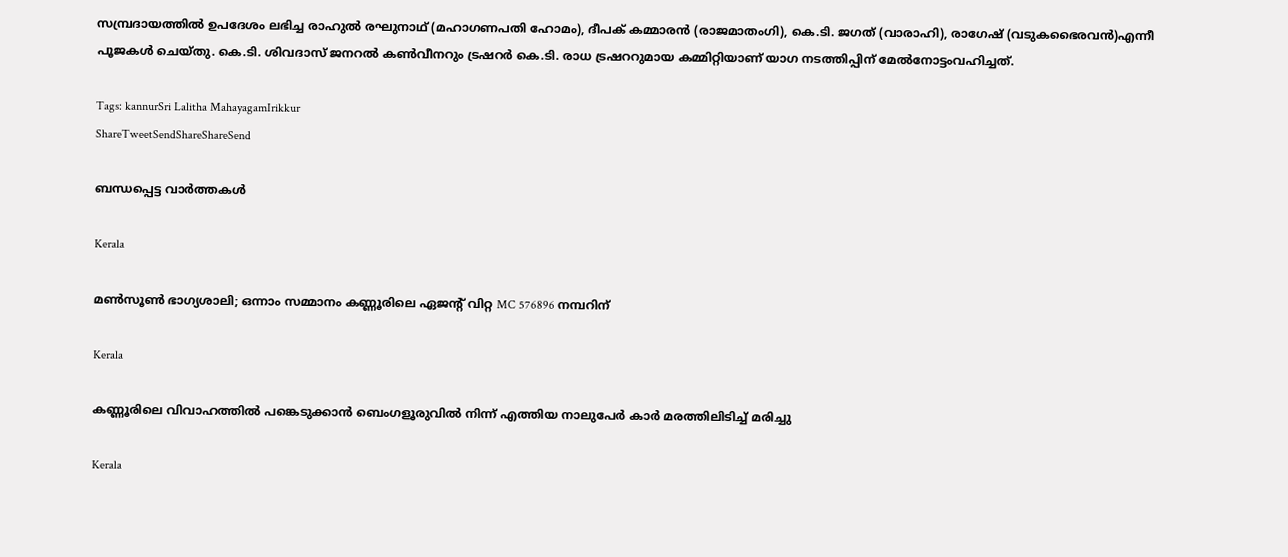സമ്പ്രദായത്തില്‍ ഉപദേശം ലഭിച്ച രാഹുല്‍ രഘുനാഥ് (മഹാഗണപതി ഹോമം), ദീപക് കമ്മാരന്‍ (രാജമാതംഗി), കെ.ടി. ജഗത് (വാരാഹി), രാഗേഷ് (വടുകഭൈരവന്‍)എന്നീ പൂജകള്‍ ചെയ്തു. കെ.ടി. ശിവദാസ് ജനറല്‍ കണ്‍വീനറും ട്രഷറര്‍ കെ.ടി. രാധ ട്രഷററുമായ കമ്മിറ്റിയാണ് യാഗ നടത്തിപ്പിന് മേല്‍നോട്ടംവഹിച്ചത്.

Tags: kannurSri Lalitha MahayagamIrikkur
ShareTweetSendShareShareSend

ബന്ധപ്പെട്ട വാര്‍ത്തകള്‍

Kerala

മൺസൂൺ ഭാഗ്യശാലി; ഒന്നാം സമ്മാനം കണ്ണൂരിലെ ഏജൻ്റ് വിറ്റ MC 576896 നമ്പറിന്

Kerala

കണ്ണൂരിലെ വിവാഹത്തിൽ പങ്കെടുക്കാൻ ബെംഗളൂരുവിൽ നിന്ന് എത്തിയ നാലുപേർ കാർ മരത്തിലിടിച്ച് മരിച്ചു

Kerala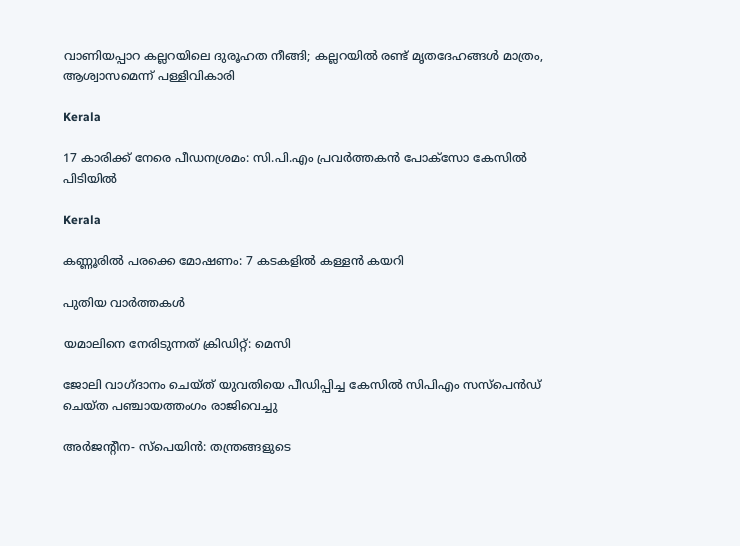വാണിയപ്പാറ കല്ലറയിലെ ദുരൂഹത നീങ്ങി; കല്ലറയിൽ രണ്ട് മൃത‌ദേഹങ്ങൾ മാത്രം, ആശ്വാസമെന്ന് പള്ളിവികാരി

Kerala

17 കാരിക്ക് നേരെ പീഡനശ്രമം: സി.പി.എം പ്രവർത്തകൻ പോക്സോ കേസിൽ പിടിയിൽ

Kerala

കണ്ണൂരിൽ പരക്കെ മോഷണം: 7 കടകളിൽ കള്ളൻ കയറി

പുതിയ വാര്‍ത്തകള്‍

യമാലിനെ നേരിടുന്നത് ക്രിഡിറ്റ്: മെസി

ജോലി വാഗ്ദാനം ചെയ്ത് യുവതിയെ പീഡിപ്പിച്ച കേസില്‍ സിപിഎം സസ്പെൻഡ് ചെയ്ത പഞ്ചായത്തംഗം രാജിവെച്ചു

അര്‍ജന്റീന- സ്‌പെയിന്‍: തന്ത്രങ്ങളുടെ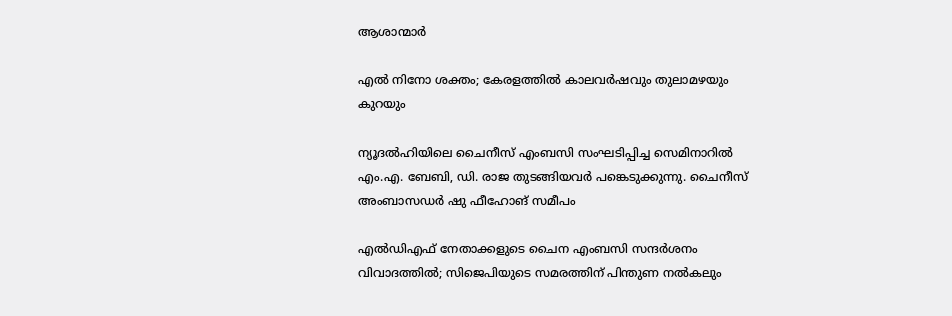ആശാന്മാര്‍

എല്‍ നിനോ ശക്തം; കേരളത്തില്‍ കാലവര്‍ഷവും തുലാമഴയും കുറയും

ന്യൂദല്‍ഹിയിലെ ചൈനീസ് എംബസി സംഘടിപ്പിച്ച സെമിനാറില്‍ എം.എ. ബേബി, ഡി. രാജ തുടങ്ങിയവര്‍ പങ്കെടുക്കുന്നു. ചൈനീസ് അംബാസഡര്‍ ഷു ഫീഹോങ് സമീപം

എല്‍ഡിഎഫ് നേതാക്കളുടെ ചൈന എംബസി സന്ദര്‍ശനം വിവാദത്തില്‍; സിജെപിയുടെ സമരത്തിന് പിന്തുണ നല്‍കലും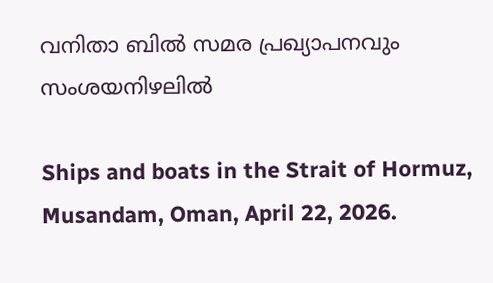വനിതാ ബില്‍ സമര പ്രഖ്യാപനവും സംശയനിഴലില്‍

Ships and boats in the Strait of Hormuz, Musandam, Oman, April 22, 2026.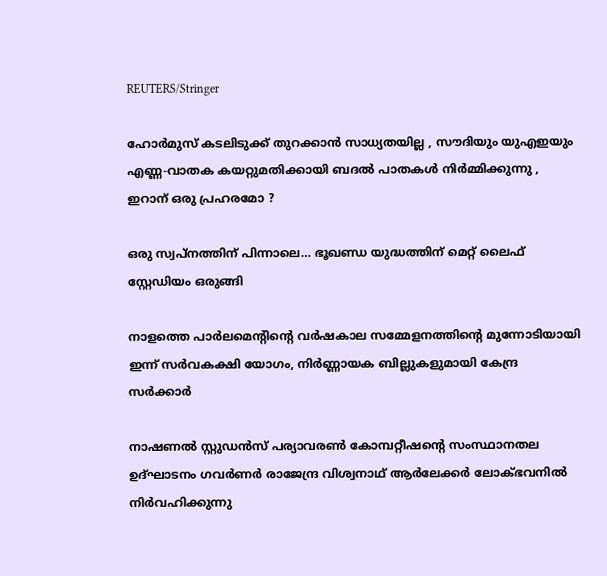REUTERS/Stringer

ഹോർമുസ് കടലിടുക്ക് തുറക്കാൻ സാധ്യതയില്ല , സൗദിയും യുഎഇയും എണ്ണ-വാതക കയറ്റുമതിക്കായി ബദൽ പാതകൾ നിർമ്മിക്കുന്നു , ഇറാന് ഒരു പ്രഹരമോ ?

ഒരു സ്വപ്‌നത്തിന് പിന്നാലെ… ഭൂഖണ്ഡ യുദ്ധത്തിന് മെറ്റ് ലൈഫ് സ്റ്റേഡിയം ഒരുങ്ങി

നാളത്തെ പാർലമെന്റിന്റെ വർഷകാല സമ്മേളനത്തിന്റെ മുന്നോടിയായി ഇന്ന് സർവകക്ഷി യോഗം, നിർണ്ണായക ബില്ലുകളുമായി കേന്ദ്ര സർക്കാർ

നാഷണല്‍ സ്റ്റുഡന്‍സ് പര്യാവരണ്‍ കോമ്പറ്റീഷന്റെ സംസ്ഥാനതല ഉദ്ഘാടനം ഗവര്‍ണര്‍ രാജേന്ദ്ര വിശ്വനാഥ് ആര്‍ലേക്കര്‍ ലോക്ഭവനില്‍ നിര്‍വഹിക്കുന്നു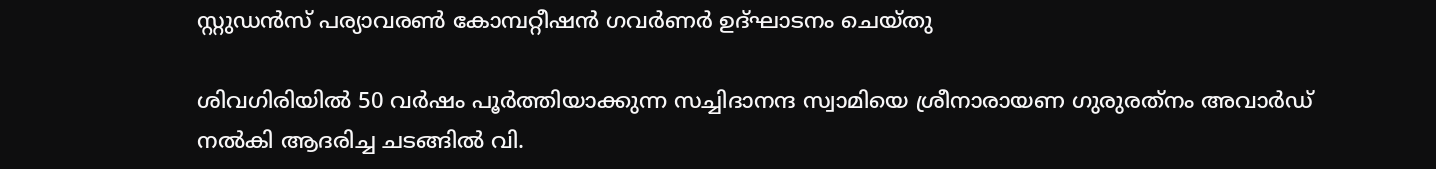സ്റ്റുഡന്‍സ് പര്യാവരണ്‍ കോമ്പറ്റീഷന്‍ ഗവര്‍ണര്‍ ഉദ്ഘാടനം ചെയ്തു

ശിവഗിരിയില്‍ 50 വര്‍ഷം പൂര്‍ത്തിയാക്കുന്ന സച്ചിദാനന്ദ സ്വാമിയെ ശ്രീനാരായണ ഗുരുരത്‌നം അവാര്‍ഡ് നല്‍കി ആദരിച്ച ചടങ്ങില്‍ വി.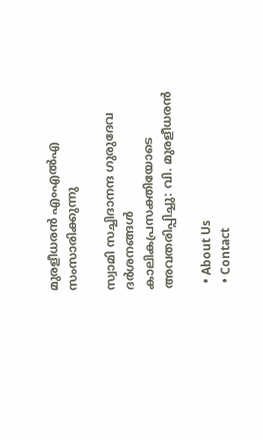മുരളീധരന്‍ എംഎല്‍എ സംസാരിക്കുന്നു

സ്വാമി സച്ചിദാനന്ദ ഗുരുദേവ ദര്‍ശനങ്ങള്‍ കാലികപ്രസക്തിയോടെ അവതരിപ്പിച്ചു: വി. മുരളീധരന്‍

  • About Us
  • Contact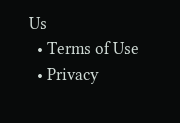Us
  • Terms of Use
  • Privacy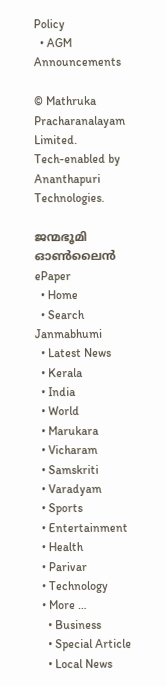Policy
  • AGM Announcements

© Mathruka Pracharanalayam Limited.
Tech-enabled by Ananthapuri Technologies.

ജന്മഭൂമി ഓണ്‍ലൈന്‍
ePaper
  • Home
  • Search Janmabhumi
  • Latest News
  • Kerala
  • India
  • World
  • Marukara
  • Vicharam
  • Samskriti
  • Varadyam
  • Sports
  • Entertainment
  • Health
  • Parivar
  • Technology
  • More …
    • Business
    • Special Article
    • Local News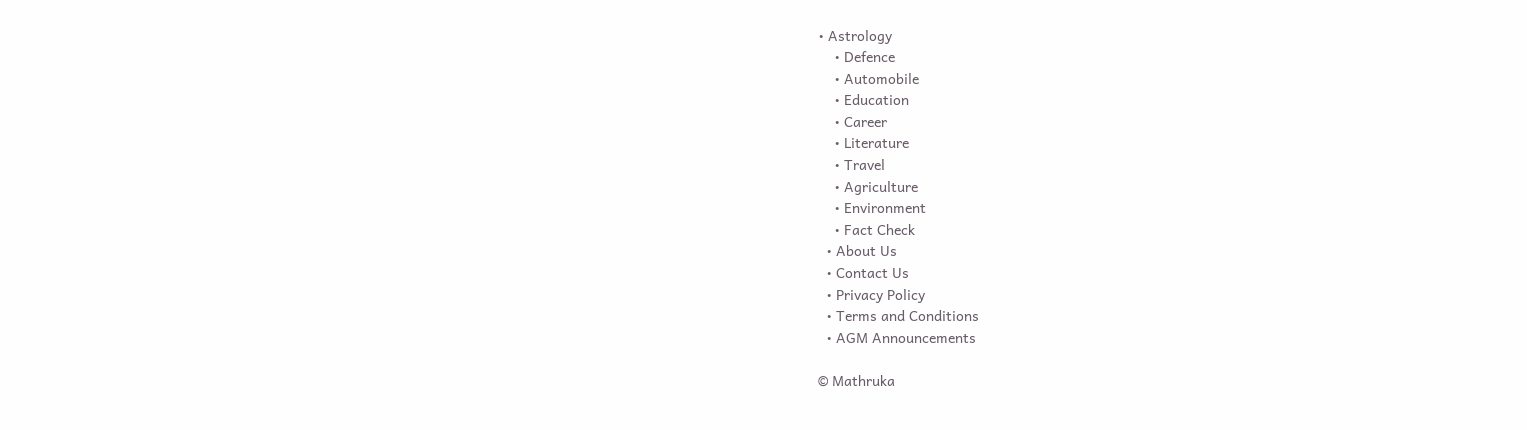• Astrology
    • Defence
    • Automobile
    • Education
    • Career
    • Literature
    • Travel
    • Agriculture
    • Environment
    • Fact Check
  • About Us
  • Contact Us
  • Privacy Policy
  • Terms and Conditions
  • AGM Announcements

© Mathruka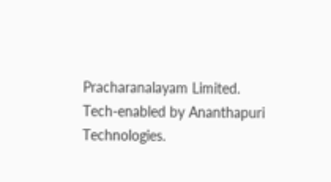Pracharanalayam Limited.
Tech-enabled by Ananthapuri Technologies.